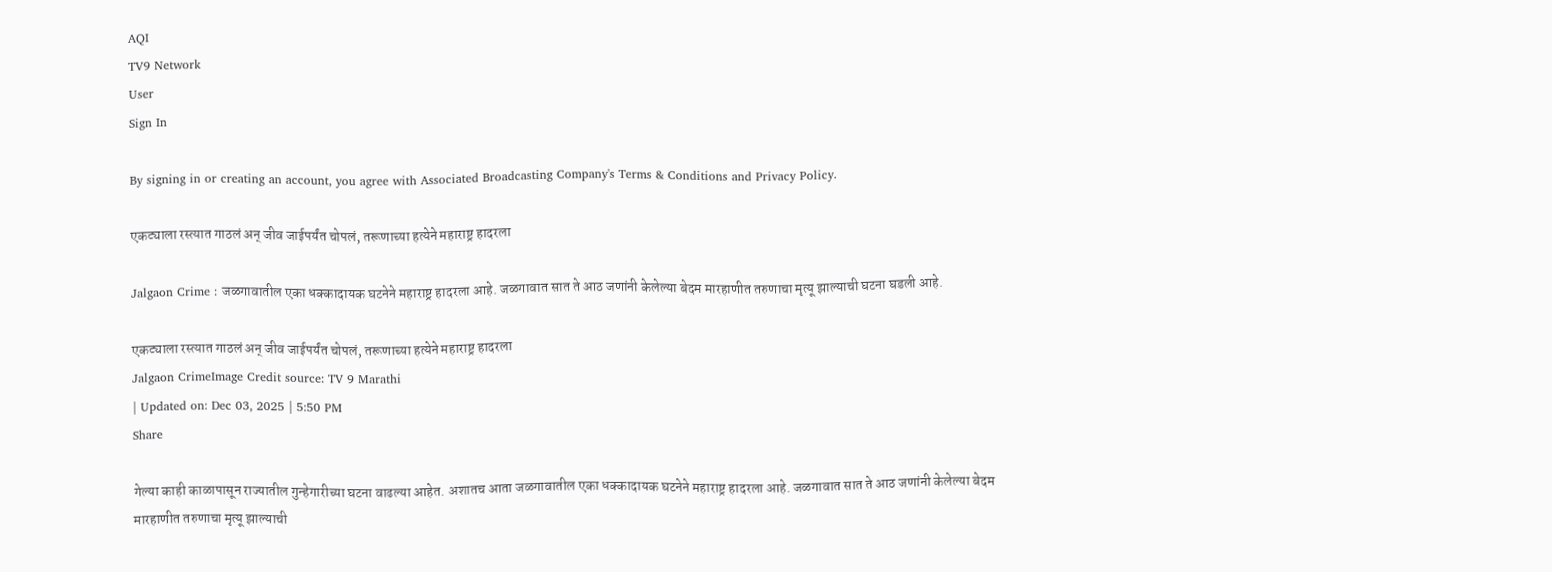AQI
TV9 Network
User
Sign In

By signing in or creating an account, you agree with Associated Broadcasting Company's Terms & Conditions and Privacy Policy.

एकट्याला रस्त्यात गाठलं अन् जीव जाईपर्यंत चोपलं, तरूणाच्या हत्येने महाराष्ट्र हादरला

Jalgaon Crime : जळगावातील एका धक्कादायक घटनेने महाराष्ट्र हादरला आहे. जळगावात सात ते आठ जणांनी केलेल्या बेदम मारहाणीत तरुणाचा मृत्यू झाल्याची घटना घडली आहे.

एकट्याला रस्त्यात गाठलं अन् जीव जाईपर्यंत चोपलं, तरूणाच्या हत्येने महाराष्ट्र हादरला
Jalgaon CrimeImage Credit source: TV 9 Marathi
| Updated on: Dec 03, 2025 | 5:50 PM
Share

गेल्या काही काळापासून राज्यातील गुन्हेगारीच्या घटना वाढल्या आहेत. अशातच आता जळगावातील एका धक्कादायक घटनेने महाराष्ट्र हादरला आहे. जळगावात सात ते आठ जणांनी केलेल्या बेदम मारहाणीत तरुणाचा मृत्यू झाल्याची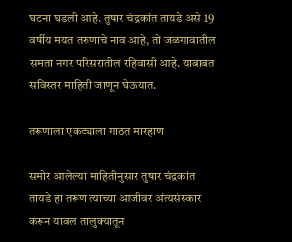घटना घडली आहे. तुषार चंद्रकांत तायडे असे 19 वर्षीय मयत तरुणाचे नाव आहे, तो जळगावातील समता नगर परिसरातील रहिवासी आहे. याबाबत सविस्तर माहिती जाणून घेऊयात.

तरूणाला एकट्याला गाठत मारहाण

समोर आलेल्या माहितीनुसार तुषार चंद्रकांत तायडे हा तरूण त्याच्या आजीवर अंत्यसंस्कार करून यावल तालुक्यातून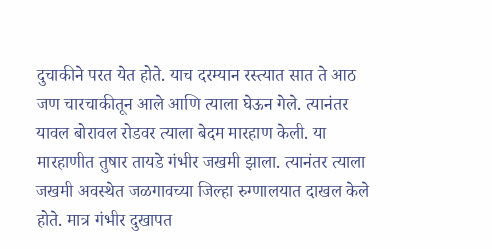दुचाकीने परत येत होते. याच दरम्यान रस्त्यात सात ते आठ जण चारचाकीतून आले आणि त्याला घेऊन गेले. त्यानंतर यावल बोरावल रोडवर त्याला बेदम मारहाण केली. या मारहाणीत तुषार तायडे गंभीर जखमी झाला. त्यानंतर त्याला जखमी अवस्थेत जळगावच्या जिल्हा रुग्णालयात दाखल केले होते. मात्र गंभीर दुखापत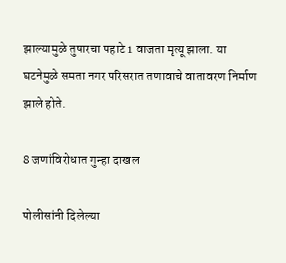झाल्यामुळे तुषारचा पहाटे 1 वाजता मृत्यू झाला. या घटनेमुळे समता नगर परिसरात तणावाचे वातावरण निर्माण झाले होते.

8 जणांविरोधात गुन्हा दाखल

पोलीसांनी दिलेल्या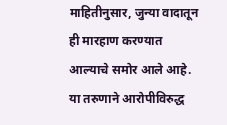माहितीनुसार, जुन्या वादातून ही मारहाण करण्यात आल्याचे समोर आले आहे. या तरुणाने आरोपीविरुद्ध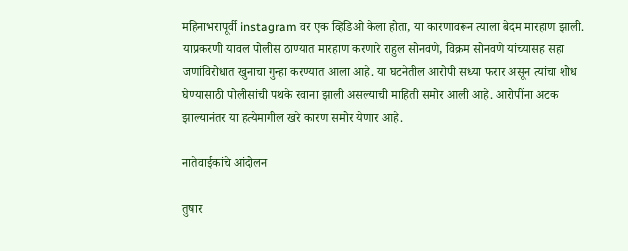महिनाभरापूर्वी instagram वर एक व्हिडिओ केला होता, या कारणावरून त्याला बेदम मारहाण झाली. याप्रकरणी यावल पोलीस ठाण्यात मारहाण करणारे राहुल सोनवणे, विक्रम सोनवणे यांच्यासह सहा जणांविरोधात खुनाचा गुन्हा करण्यात आला आहे. या घटनेतील आरोपी सध्या फरार असून त्यांचा शोध घेण्यासाठी पोलीसांची पथके रवाना झाली असल्याची माहिती समोर आली आहे. आरोपींना अटक झाल्यानंतर या हत्येमागील खरे कारण समोर येणार आहे.

नातेवाईकांचे आंदोलन

तुषार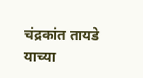चंद्रकांत तायडे याच्या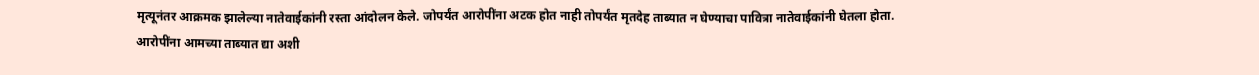मृत्यूनंतर आक्रमक झालेल्या नातेवाईकांनी रस्ता आंदोलन केले. जोपर्यंत आरोपींना अटक होत नाही तोपर्यंत मृतदेह ताब्यात न घेण्याचा पावित्रा नातेवाईकांनी घेतला होता. आरोपींना आमच्या ताब्यात द्या अशी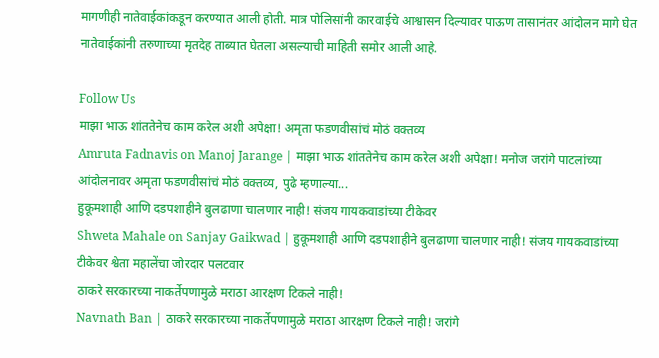मागणीही नातेवाईकांकडून करण्यात आली होती. मात्र पोलिसांनी कारवाईचे आश्वासन दिल्यावर पाऊण तासानंतर आंदोलन मागे घेत नातेवाईकांनी तरुणाच्या मृतदेह ताब्यात घेतला असल्याची माहिती समोर आली आहे.

Follow Us
माझा भाऊ शांततेनेच काम करेल अशी अपेक्षा! अमृता फडणवीसांचं मोठं वक्तव्य
Amruta Fadnavis on Manoj Jarange | माझा भाऊ शांततेनेच काम करेल अशी अपेक्षा! मनोज जरांगे पाटलांच्या आंदोलनावर अमृता फडणवीसांचं मोठं वक्तव्य, पुढे म्हणाल्या...
हुकूमशाही आणि दडपशाहीने बुलढाणा चालणार नाही! संजय गायकवाडांच्या टीकेवर
Shweta Mahale on Sanjay Gaikwad | हुकूमशाही आणि दडपशाहीने बुलढाणा चालणार नाही! संजय गायकवाडांच्या टीकेवर श्वेता महालेंचा जोरदार पलटवार
ठाकरे सरकारच्या नाकर्तेपणामुळे मराठा आरक्षण टिकले नाही!
Navnath Ban | ठाकरे सरकारच्या नाकर्तेपणामुळे मराठा आरक्षण टिकले नाही! जरांगे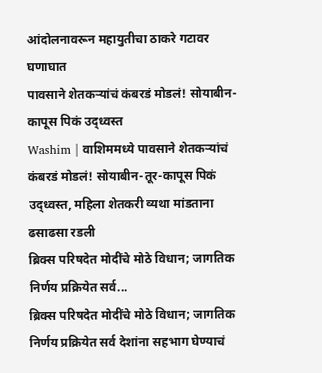आंदोलनावरून महायुतीचा ठाकरे गटावर घणाघात
पावसाने शेतकऱ्यांचं कंबरडं मोडलं! सोयाबीन-कापूस पिकं उद्ध्वस्त
Washim | वाशिममध्ये पावसाने शेतकऱ्यांचं कंबरडं मोडलं! सोयाबीन-तूर-कापूस पिकं उद्ध्वस्त, महिला शेतकरी व्यथा मांडताना ढसाढसा रडली
ब्रिक्स परिषदेत मोदींचे मोठे विधान; जागतिक निर्णय प्रक्रियेत सर्व...
ब्रिक्स परिषदेत मोदींचे मोठे विधान; जागतिक निर्णय प्रक्रियेत सर्व देशांना सहभाग घेण्याचं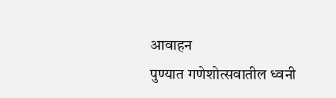आवाहन
पुण्यात गणेशोत्सवातील ध्वनी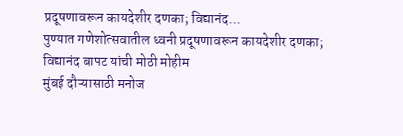प्रदूषणावरून कायदेशीर दणका; विद्यानंद...
पुण्यात गणेशोत्सवातील ध्वनी प्रदूषणावरून कायदेशीर दणका; विद्यानंद बापट यांची मोठी मोहीम
मुंबई दौऱ्यासाठी मनोज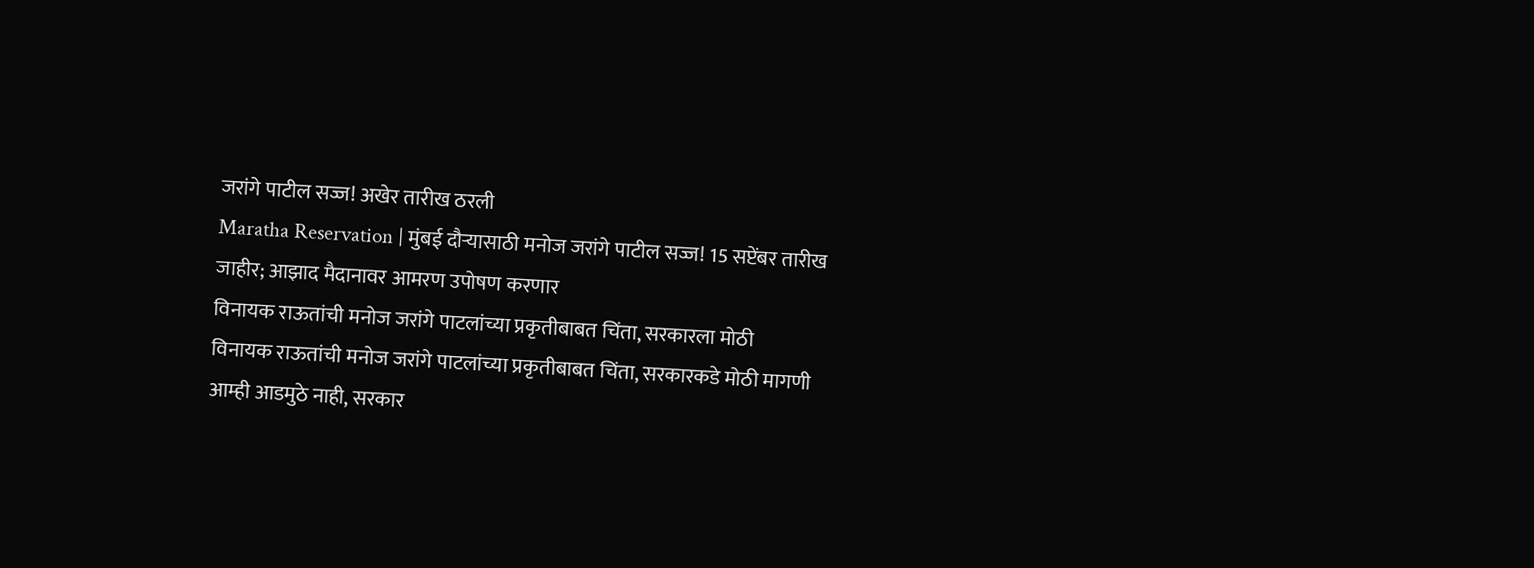जरांगे पाटील सज्ज! अखेर तारीख ठरली
Maratha Reservation | मुंबई दौऱ्यासाठी मनोज जरांगे पाटील सज्ज! 15 सप्टेंबर तारीख जाहीर; आझाद मैदानावर आमरण उपोषण करणार
विनायक राऊतांची मनोज जरांगे पाटलांच्या प्रकृतीबाबत चिंता, सरकारला मोठी
विनायक राऊतांची मनोज जरांगे पाटलांच्या प्रकृतीबाबत चिंता, सरकारकडे मोठी मागणी
आम्ही आडमुठे नाही, सरकार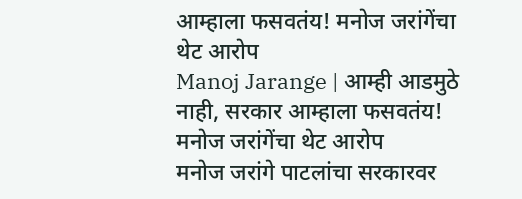आम्हाला फसवतंय! मनोज जरांगेंचा थेट आरोप
Manoj Jarange | आम्ही आडमुठे नाही, सरकार आम्हाला फसवतंय! मनोज जरांगेंचा थेट आरोप
मनोज जरांगे पाटलांचा सरकारवर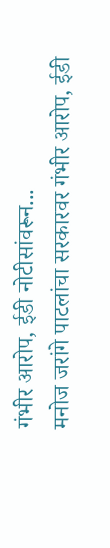गंभीर आरोप, ईडी नोटीसांवरून...
मनोज जरांगे पाटलांचा सरकारवर गंभीर आरोप, ईडी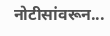नोटीसांवरून...